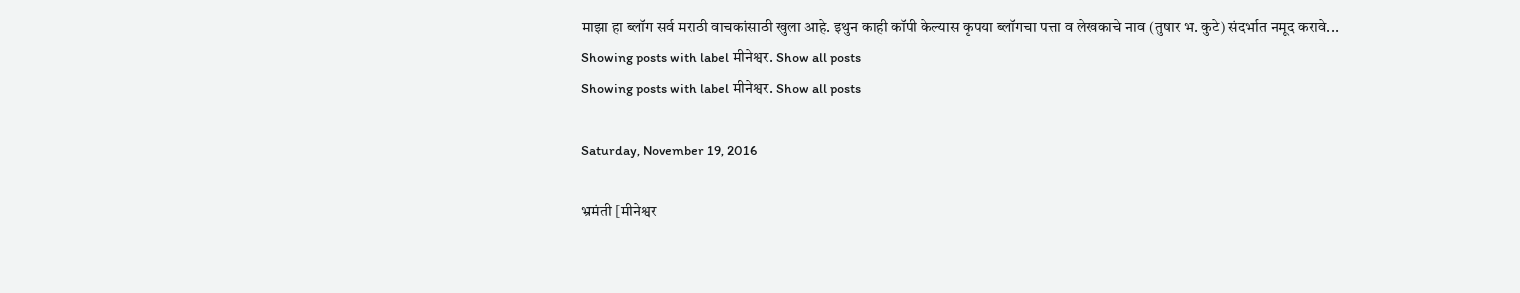माझा हा ब्लॉग सर्व मराठी वाचकांसाठी खुला आहे. इथुन काही कॉपी केल्यास कृपया ब्लॉगचा पत्ता व लेखकाचे नाव (तुषार भ. कुटे) संदर्भात नमूद करावे...
Showing posts with label मीनेश्वर. Show all posts
Showing posts with label मीनेश्वर. Show all posts

Saturday, November 19, 2016

भ्रमंती [मीनेश्वर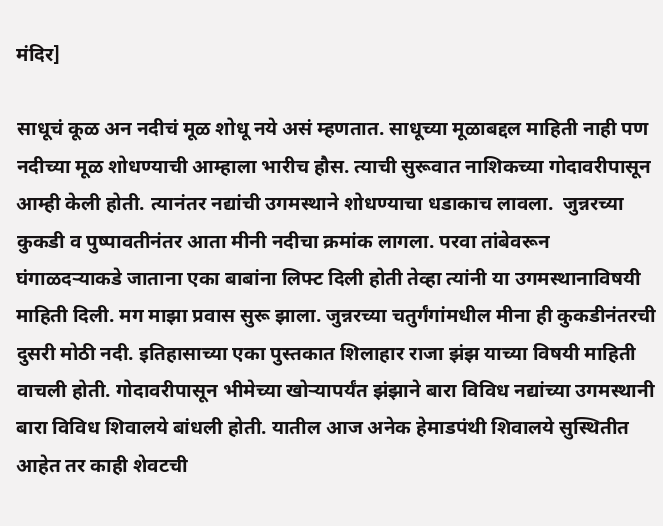मंदिर]

साधूचं कूळ अन नदीचं मूळ शोधू नये असं म्हणतात. साधूच्या मूळाबद्दल माहिती नाही पण नदीच्या मूळ शोधण्याची आम्हाला भारीच हौस. त्याची सुरूवात नाशिकच्या गोदावरीपासून आम्ही केली होती. त्यानंतर नद्यांची उगमस्थाने शोधण्याचा धडाकाच लावला.  जुन्नरच्या कुकडी व पुष्पावतीनंतर आता मीनी नदीचा क्रमांक लागला. परवा तांबेवरून घंगाळदऱ्याकडे जाताना एका बाबांना लिफ्ट दिली होती तेव्हा त्यांनी या उगमस्थानाविषयी माहिती दिली. मग माझा प्रवास सुरू झाला. जुन्नरच्या चतुर्गंगांमधील मीना ही कुकडीनंतरची दुसरी मोठी नदी. इतिहासाच्या एका पुस्तकात शिलाहार राजा झंझ याच्या विषयी माहिती वाचली होती. गोदावरीपासून भीमेच्या खोऱ्यापर्यंत झंझाने बारा विविध नद्यांच्या उगमस्थानी बारा विविध शिवालये बांधली होती. यातील आज अनेक हेमाडपंथी शिवालये सुस्थितीत आहेत तर काही शेवटची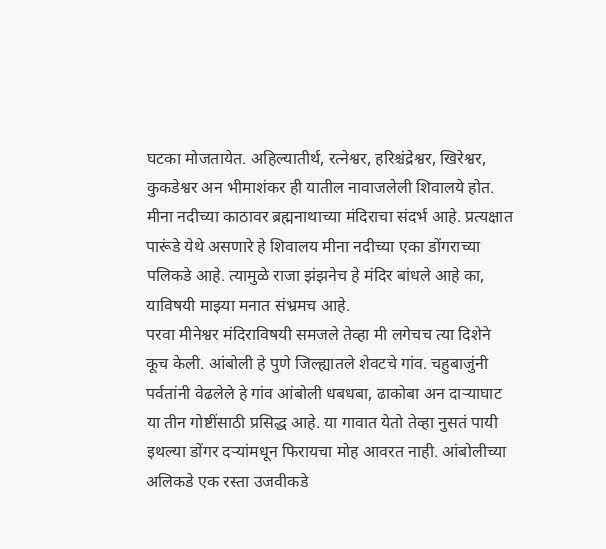घटका मोजतायेत. अहिल्यातीर्थ, रत्नेश्वर, हरिश्चंद्रेश्वर, खिरेश्वर, कुकडेश्वर अन भीमाशंकर ही यातील नावाजलेली शिवालये होत. मीना नदीच्या काठावर ब्रह्मनाथाच्या मंदिराचा संदर्भ आहे. प्रत्यक्षात पारूंडे येथे असणारे हे शिवालय मीना नदीच्या एका डोंगराच्या पलिकडे आहे. त्यामुळे राजा झंझनेच हे मंदिर बांधले आहे का, याविषयी माझ्या मनात संभ्रमच आहे.
परवा मीनेश्वर मंदिराविषयी समजले तेव्हा मी लगेचच त्या दिशेने कूच केली. आंबोली हे पुणे जिल्ह्यातले शेवटचे गांव. चहुबाजुंनी पर्वतांनी वेढलेले हे गांव आंबोली धबधबा, ढाकोबा अन दाऱ्याघाट या तीन गोष्टींसाठी प्रसिद्ध आहे. या गावात येतो तेव्हा नुसतं पायी इथल्या डोंगर दऱ्यांमधून फिरायचा मोह आवरत नाही. आंबोलीच्या अलिकडे एक रस्ता उजवीकडे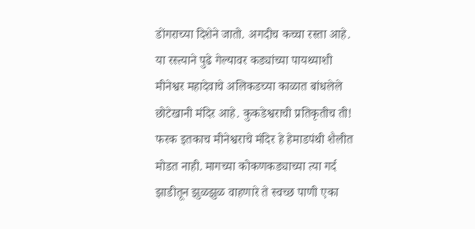डोंगराच्या दिशेने जातो. अगदीच कच्चा रस्ता आहे. या रस्त्याने पुढे गेल्यावर कड्यांच्या पायथ्याशी मीनेश्वर महादेवाचे अलिकडच्या काळात बांधलेले छोटेखानी मंदिर आहे. कुकडेश्वराची प्रतिकृतीच ती! फरक इतकाच मीनेश्वराचे मंदिर हे हेमाडपंथी शैलीत मोडत नाही. मागच्या कोकणकड्याच्या त्या गर्द झाडीतून झुळझुळ वाहणारे ते स्वच्छ पाणी एका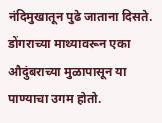नंदिमुखातून पुढे जाताना दिसते. डोंगराच्या माथ्यावरून एका औदुंबराच्या मुळापासून या पाण्याचा उगम होतो.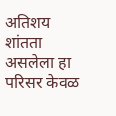अतिशय शांतता असलेला हा परिसर केवळ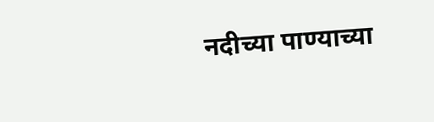नदीच्या पाण्याच्या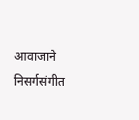आवाजाने निसर्गसंगीत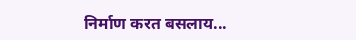निर्माण करत बसलाय...